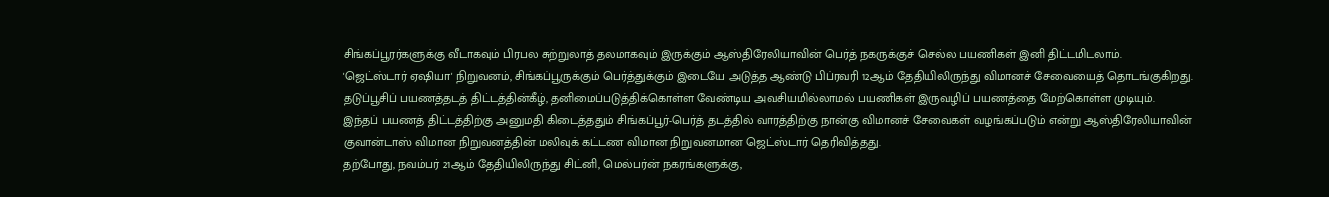சிங்கப்பூரர்களுக்கு வீடாகவும் பிரபல சுற்றுலாத் தலமாகவும் இருக்கும் ஆஸ்திரேலியாவின் பெர்த் நகருக்குச் செல்ல பயணிகள் இனி திட்டமிடலாம்.
'ஜெட்ஸ்டார் ஏஷியா' நிறுவனம், சிங்கப்பூருக்கும் பெர்த்துக்கும் இடையே அடுத்த ஆண்டு பிப்ரவரி 12ஆம் தேதியிலிருந்து விமானச் சேவையைத் தொடங்குகிறது.
தடுப்பூசிப் பயணத்தடத் திட்டத்தின்கீழ், தனிமைப்படுத்திக்கொள்ள வேண்டிய அவசியமில்லாமல் பயணிகள் இருவழிப் பயணத்தை மேற்கொள்ள முடியும்.
இந்தப் பயணத் திட்டத்திற்கு அனுமதி கிடைத்ததும் சிங்கப்பூர்-பெர்த் தடத்தில் வாரத்திற்கு நான்கு விமானச் சேவைகள் வழங்கப்படும் என்று ஆஸ்திரேலியாவின் குவான்டாஸ் விமான நிறுவனத்தின் மலிவுக் கட்டண விமான நிறுவனமான ஜெட்ஸ்டார் தெரிவித்தது.
தற்போது, நவம்பர் 21ஆம் தேதியிலிருந்து சிட்னி, மெல்பர்ன் நகரங்களுக்கு,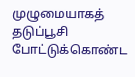முழுமையாகத் தடுப்பூசி போட்டுக்கொண்ட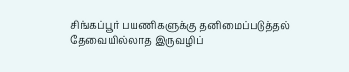சிங்கப்பூர் பயணிகளுக்கு தனிமைப்படுத்தல் தேவையில்லாத இருவழிப்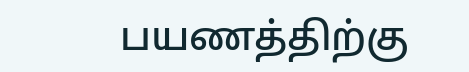பயணத்திற்கு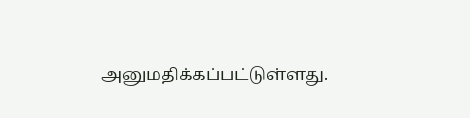அனுமதிக்கப்பட்டுள்ளது.